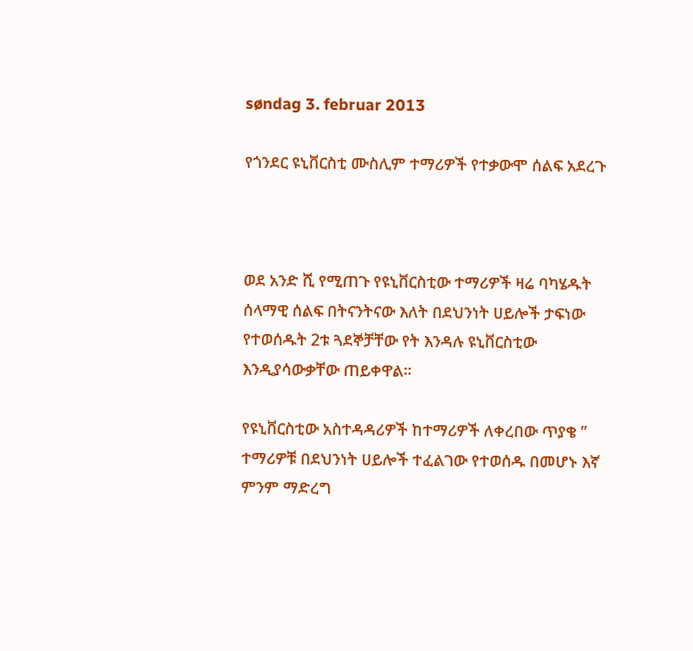søndag 3. februar 2013

የጎንደር ዩኒቨርስቲ ሙስሊም ተማሪዎች የተቃውሞ ሰልፍ አደረጉ



ወደ አንድ ሺ የሚጠጉ የዩኒቨርስቲው ተማሪዎች ዛሬ ባካሄዱት ሰላማዊ ሰልፍ በትናንትናው እለት በደህንነት ሀይሎች ታፍነው የተወሰዱት 2ቱ ጓደኞቻቸው የት እንዳሉ ዩኒቨርስቲው እንዲያሳውቃቸው ጠይቀዋል።

የዩኒቨርስቲው አስተዳዳሪዎች ከተማሪዎች ለቀረበው ጥያቄ ” ተማሪዎቹ በደህንነት ሀይሎች ተፈልገው የተወሰዱ በመሆኑ እኛ ምንም ማድረግ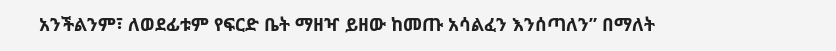አንችልንም፣ ለወደፊቱም የፍርድ ቤት ማዘዣ ይዘው ከመጡ አሳልፈን እንሰጣለን” በማለት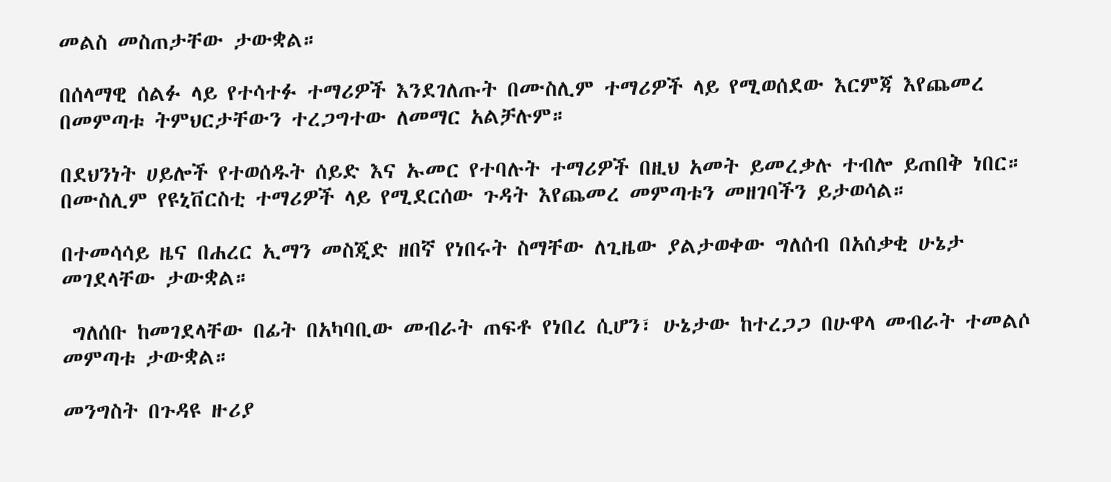መልስ መስጠታቸው ታውቋል።

በሰላማዊ ሰልፉ ላይ የተሳተፉ ተማሪዎች እንደገለጡት በሙስሊም ተማሪዎች ላይ የሚወሰደው እርምጃ እየጨመረ በመምጣቱ ትምህርታቸውን ተረጋግተው ለመማር አልቻሉም።

በደህንነት ሀይሎች የተወሰዱት ሰይድ እና ኡመር የተባሉት ተማሪዎች በዚህ አመት ይመረቃሉ ተብሎ ይጠበቅ ነበር። በሙስሊም የዩኒቨርስቲ ተማሪዎች ላይ የሚደርሰው ጉዳት እየጨመረ መምጣቱን መዘገባችን ይታወሳል።

በተመሳሳይ ዜና በሐረር ኢማን መስጂድ ዘበኛ የነበሩት ስማቸው ለጊዜው ያልታወቀው ግለሰብ በአሰቃቂ ሁኔታ መገደላቸው ታውቋል።

 ግለሰቡ ከመገደላቸው በፊት በአካባቢው መብራት ጠፍቶ የነበረ ሲሆን፣ ሁኔታው ከተረጋጋ በሁዋላ መብራት ተመልሶ መምጣቱ ታውቋል።

መንግስት በጉዳዩ ዙሪያ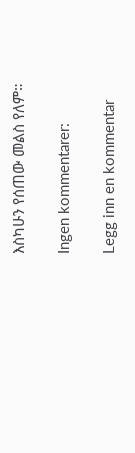እስካሁን የሰጠው መልስ የለም።

Ingen kommentarer:

Legg inn en kommentar